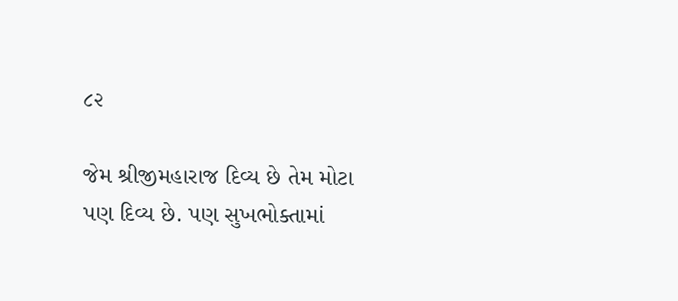૮૨

જેમ શ્રીજીમહારાજ દિવ્ય છે તેમ મોટા પણ દિવ્ય છે. પણ સુખભોક્તામાં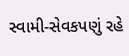સ્વામી-સેવકપણું રહે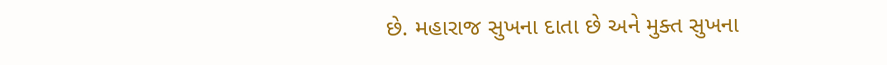છે. મહારાજ સુખના દાતા છે અને મુક્ત સુખના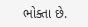ભોક્તા છે.